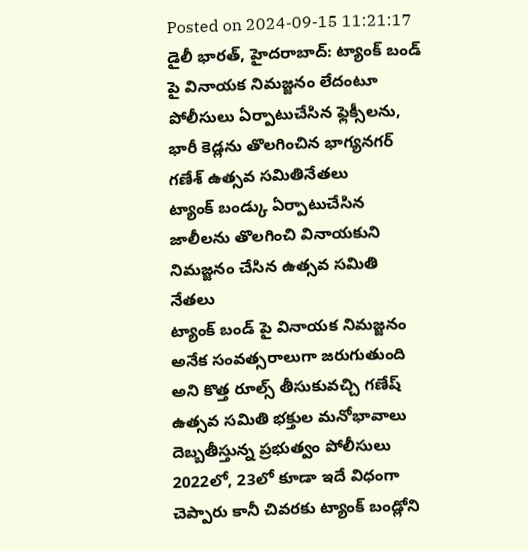Posted on 2024-09-15 11:21:17
డైలీ భారత్, హైదరాబాద్: ట్యాంక్ బండ్ పై వినాయక నిమజ్జనం లేదంటూ పోలీసులు ఏర్పాటుచేసిన ఫ్లెక్సీలను, భారీ కెడ్లను తొలగించిన భాగ్యనగర్ గణేశ్ ఉత్సవ సమితినేతలు
ట్యాంక్ బండ్కు ఏర్పాటుచేసిన జాలీలను తొలగించి వినాయకుని నిమజ్జనం చేసిన ఉత్సవ సమితి నేతలు
ట్యాంక్ బండ్ పై వినాయక నిమజ్జనం అనేక సంవత్సరాలుగా జరుగుతుంది అని కొత్త రూల్స్ తీసుకువచ్చి గణేష్ ఉత్సవ సమితి భక్తుల మనోభావాలు దెబ్బతీస్తున్న ప్రభుత్వం పోలీసులు 2022లో, 23లో కూడా ఇదే విధంగా చెప్పారు కానీ చివరకు ట్యాంక్ బండ్లోని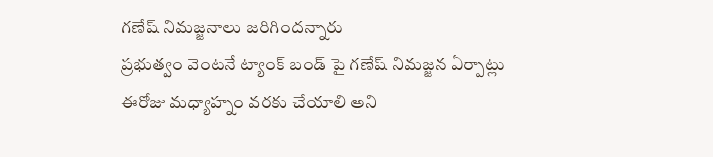గణేష్ నిమజ్జనాలు జరిగిందన్నారు
ప్రభుత్వం వెంటనే ట్యాంక్ బండ్ పై గణేష్ నిమజ్జన ఏర్పాట్లు ఈరోజు మధ్యాహ్నం వరకు చేయాలి అని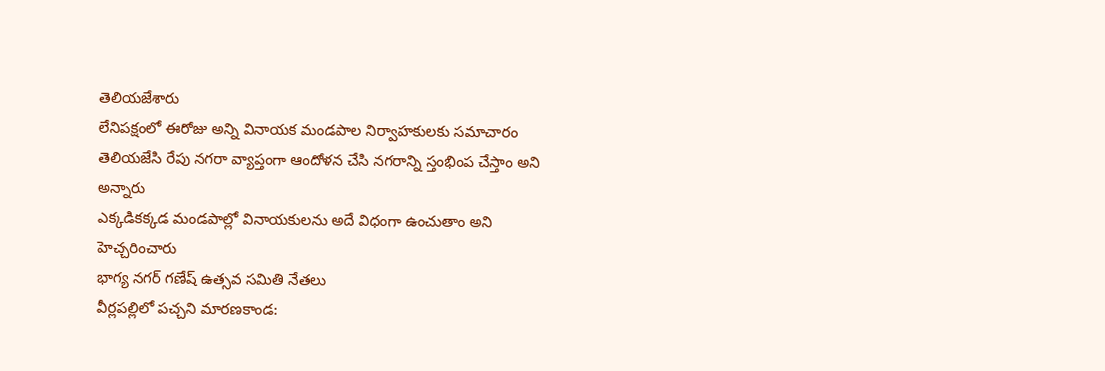తెలియజేశారు
లేనిపక్షంలో ఈరోజు అన్ని వినాయక మండపాల నిర్వాహకులకు సమాచారం తెలియజేసి రేపు నగరా వ్యాప్తంగా ఆందోళన చేసి నగరాన్ని స్తంభింప చేస్తాం అని అన్నారు
ఎక్కడికక్కడ మండపాల్లో వినాయకులను అదే విధంగా ఉంచుతాం అని హెచ్చరించారు
భాగ్య నగర్ గణేష్ ఉత్సవ సమితి నేతలు
వీర్లపల్లిలో పచ్చని మారణకాండ: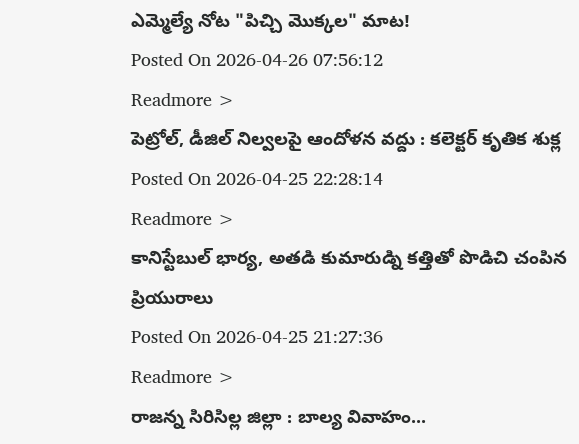ఎమ్మెల్యే నోట "పిచ్చి మొక్కల" మాట!
Posted On 2026-04-26 07:56:12
Readmore >
పెట్రోల్, డీజిల్ నిల్వలపై ఆందోళన వద్దు : కలెక్టర్ కృతిక శుక్ల
Posted On 2026-04-25 22:28:14
Readmore >
కానిస్టేబుల్ భార్య, అతడి కుమారుడ్ని కత్తితో పొడిచి చంపిన ప్రియురాలు
Posted On 2026-04-25 21:27:36
Readmore >
రాజన్న సిరిసిల్ల జిల్లా : బాల్య వివాహం...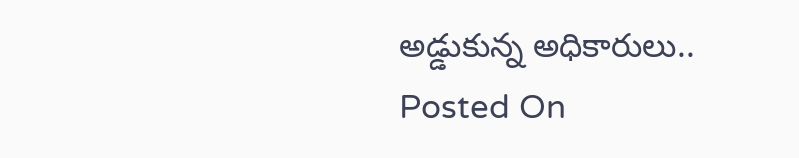అడ్డుకున్న అధికారులు..
Posted On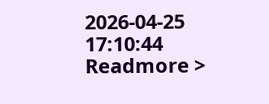2026-04-25 17:10:44
Readmore >